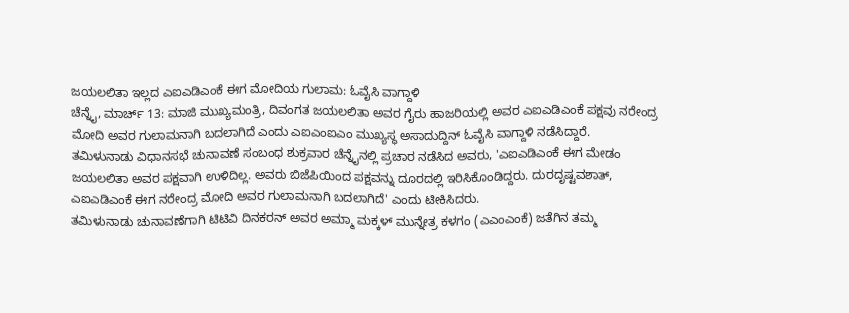ಜಯಲಲಿತಾ ಇಲ್ಲದ ಎಐಎಡಿಎಂಕೆ ಈಗ ಮೋದಿಯ ಗುಲಾಮ: ಓವೈಸಿ ವಾಗ್ದಾಳಿ
ಚೆನ್ನೈ, ಮಾರ್ಚ್ 13: ಮಾಜಿ ಮುಖ್ಯಮಂತ್ರಿ, ದಿವಂಗತ ಜಯಲಲಿತಾ ಅವರ ಗೈರು ಹಾಜರಿಯಲ್ಲಿ ಅವರ ಎಐಎಡಿಎಂಕೆ ಪಕ್ಷವು ನರೇಂದ್ರ ಮೋದಿ ಅವರ ಗುಲಾಮನಾಗಿ ಬದಲಾಗಿದೆ ಎಂದು ಎಐಎಂಐಎಂ ಮುಖ್ಯಸ್ಥ ಅಸಾದುದ್ದಿನ್ ಓವೈಸಿ ವಾಗ್ದಾಳಿ ನಡೆಸಿದ್ದಾರೆ.
ತಮಿಳುನಾಡು ವಿಧಾನಸಭೆ ಚುನಾವಣೆ ಸಂಬಂಧ ಶುಕ್ರವಾರ ಚೆನ್ನೈನಲ್ಲಿ ಪ್ರಚಾರ ನಡೆಸಿದ ಅವರು, 'ಎಐಎಡಿಎಂಕೆ ಈಗ ಮೇಡಂ ಜಯಲಲಿತಾ ಅವರ ಪಕ್ಷವಾಗಿ ಉಳಿದಿಲ್ಲ. ಅವರು ಬಿಜೆಪಿಯಿಂದ ಪಕ್ಷವನ್ನು ದೂರದಲ್ಲಿ ಇರಿಸಿಕೊಂಡಿದ್ದರು. ದುರದೃಷ್ಟವಶಾತ್, ಎಐಎಡಿಎಂಕೆ ಈಗ ನರೇಂದ್ರ ಮೋದಿ ಅವರ ಗುಲಾಮನಾಗಿ ಬದಲಾಗಿದೆ' ಎಂದು ಟೀಕಿಸಿದರು.
ತಮಿಳುನಾಡು ಚುನಾವಣೆಗಾಗಿ ಟಿಟಿವಿ ದಿನಕರನ್ ಅವರ ಅಮ್ಮಾ ಮಕ್ಕಳ್ ಮುನ್ನೇತ್ರ ಕಳಗಂ (ಎಎಂಎಂಕೆ) ಜತೆಗಿನ ತಮ್ಮ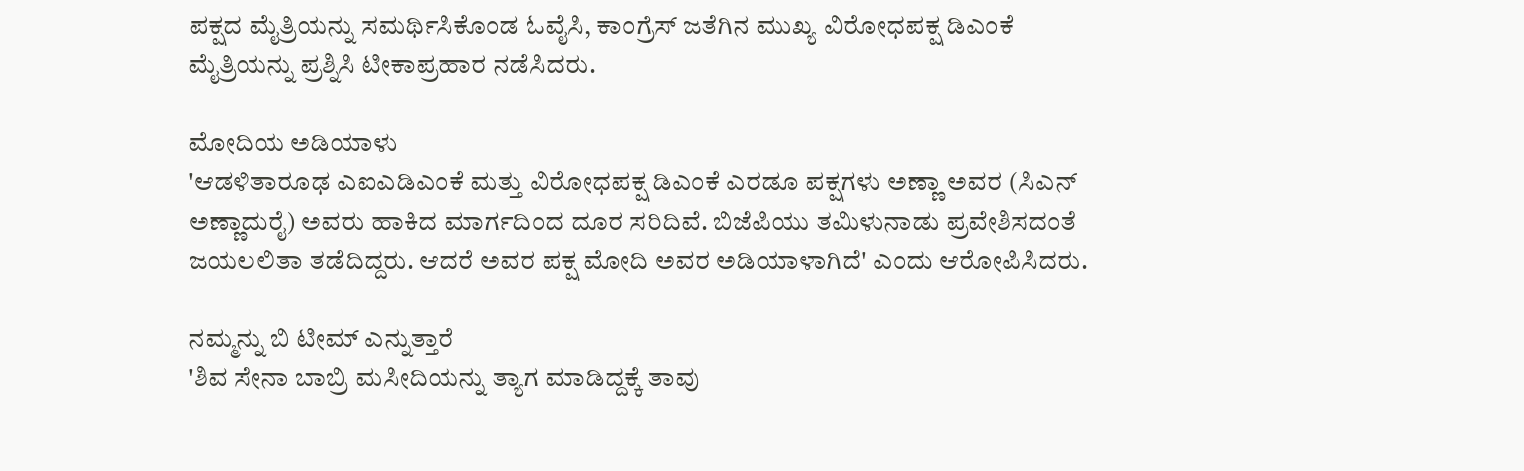ಪಕ್ಷದ ಮೈತ್ರಿಯನ್ನು ಸಮರ್ಥಿಸಿಕೊಂಡ ಓವೈಸಿ, ಕಾಂಗ್ರೆಸ್ ಜತೆಗಿನ ಮುಖ್ಯ ವಿರೋಧಪಕ್ಷ ಡಿಎಂಕೆ ಮೈತ್ರಿಯನ್ನು ಪ್ರಶ್ನಿಸಿ ಟೀಕಾಪ್ರಹಾರ ನಡೆಸಿದರು.

ಮೋದಿಯ ಅಡಿಯಾಳು
'ಆಡಳಿತಾರೂಢ ಎಐಎಡಿಎಂಕೆ ಮತ್ತು ವಿರೋಧಪಕ್ಷ ಡಿಎಂಕೆ ಎರಡೂ ಪಕ್ಷಗಳು ಅಣ್ಣಾ ಅವರ (ಸಿಎನ್ ಅಣ್ಣಾದುರೈ) ಅವರು ಹಾಕಿದ ಮಾರ್ಗದಿಂದ ದೂರ ಸರಿದಿವೆ. ಬಿಜೆಪಿಯು ತಮಿಳುನಾಡು ಪ್ರವೇಶಿಸದಂತೆ ಜಯಲಲಿತಾ ತಡೆದಿದ್ದರು. ಆದರೆ ಅವರ ಪಕ್ಷ ಮೋದಿ ಅವರ ಅಡಿಯಾಳಾಗಿದೆ' ಎಂದು ಆರೋಪಿಸಿದರು.

ನಮ್ಮನ್ನು ಬಿ ಟೀಮ್ ಎನ್ನುತ್ತಾರೆ
'ಶಿವ ಸೇನಾ ಬಾಬ್ರಿ ಮಸೀದಿಯನ್ನು ತ್ಯಾಗ ಮಾಡಿದ್ದಕ್ಕೆ ತಾವು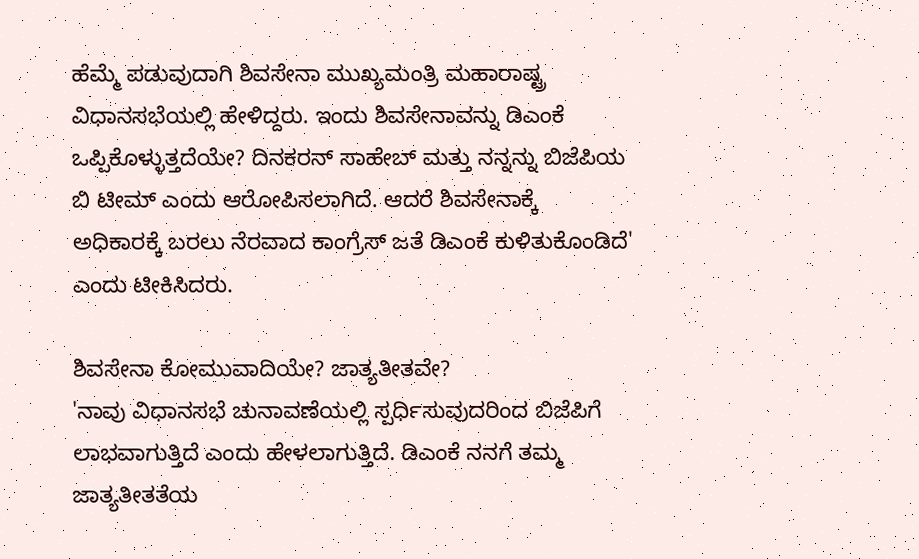ಹೆಮ್ಮೆ ಪಡುವುದಾಗಿ ಶಿವಸೇನಾ ಮುಖ್ಯಮಂತ್ರಿ ಮಹಾರಾಷ್ಟ್ರ ವಿಧಾನಸಭೆಯಲ್ಲಿ ಹೇಳಿದ್ದರು. ಇಂದು ಶಿವಸೇನಾವನ್ನು ಡಿಎಂಕೆ ಒಪ್ಪಿಕೊಳ್ಳುತ್ತದೆಯೇ? ದಿನಕರನ್ ಸಾಹೇಬ್ ಮತ್ತು ನನ್ನನ್ನು ಬಿಜೆಪಿಯ ಬಿ ಟೀಮ್ ಎಂದು ಆರೋಪಿಸಲಾಗಿದೆ. ಆದರೆ ಶಿವಸೇನಾಕ್ಕೆ ಅಧಿಕಾರಕ್ಕೆ ಬರಲು ನೆರವಾದ ಕಾಂಗ್ರೆಸ್ ಜತೆ ಡಿಎಂಕೆ ಕುಳಿತುಕೊಂಡಿದೆ' ಎಂದು ಟೀಕಿಸಿದರು.

ಶಿವಸೇನಾ ಕೋಮುವಾದಿಯೇ? ಜಾತ್ಯತೀತವೇ?
'ನಾವು ವಿಧಾನಸಭೆ ಚುನಾವಣೆಯಲ್ಲಿ ಸ್ಪರ್ಧಿಸುವುದರಿಂದ ಬಿಜೆಪಿಗೆ ಲಾಭವಾಗುತ್ತಿದೆ ಎಂದು ಹೇಳಲಾಗುತ್ತಿದೆ. ಡಿಎಂಕೆ ನನಗೆ ತಮ್ಮ ಜಾತ್ಯತೀತತೆಯ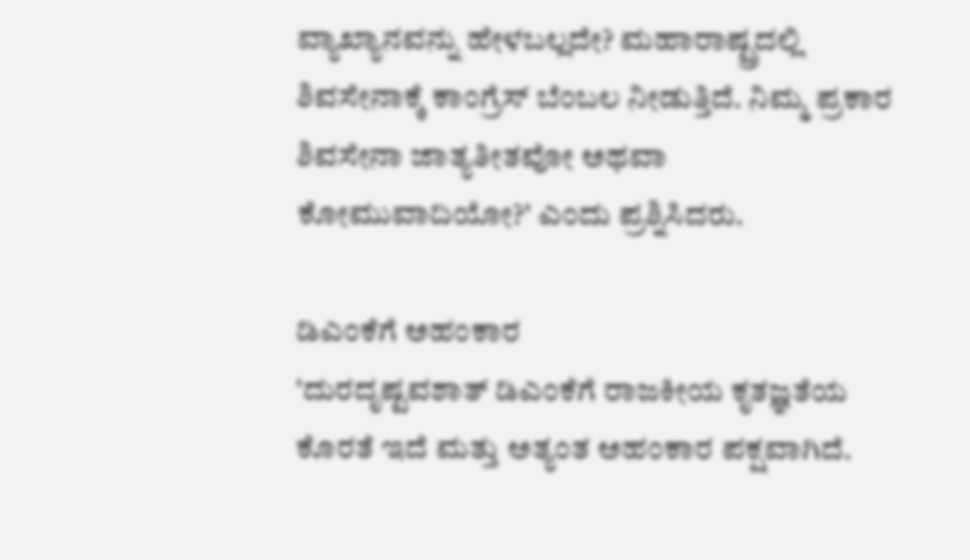ವ್ಯಾಖ್ಯಾನವನ್ನು ಹೇಳಬಲ್ಲದೇ? ಮಹಾರಾಷ್ಟ್ರದಲ್ಲಿ ಶಿವಸೇನಾಕ್ಕೆ ಕಾಂಗ್ರೆಸ್ ಬೆಂಬಲ ನೀಡುತ್ತಿದೆ. ನಿಮ್ಮ ಪ್ರಕಾರ ಶಿವಸೇನಾ ಜಾತ್ಯತೀತವೋ ಅಥವಾ ಕೋಮುವಾದಿಯೋ?' ಎಂದು ಪ್ರಶ್ನಿಸಿದರು.

ಡಿಎಂಕೆಗೆ ಅಹಂಕಾರ
'ದುರದೃಷ್ಟವಶಾತ್ ಡಿಎಂಕೆಗೆ ರಾಜಕೀಯ ಕೃತಜ್ಞತೆಯ ಕೊರತೆ ಇದೆ ಮತ್ತು ಅತ್ಯಂತ ಅಹಂಕಾರ ಪಕ್ಷವಾಗಿದೆ.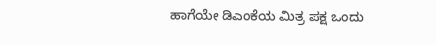ಹಾಗೆಯೇ ಡಿಎಂಕೆಯ ಮಿತ್ರ ಪಕ್ಷ ಒಂದು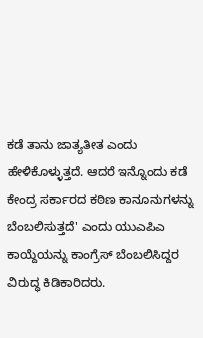ಕಡೆ ತಾನು ಜಾತ್ಯತೀತ ಎಂದು ಹೇಳಿಕೊಳ್ಳುತ್ತದೆ. ಆದರೆ ಇನ್ನೊಂದು ಕಡೆ ಕೇಂದ್ರ ಸರ್ಕಾರದ ಕಠಿಣ ಕಾನೂನುಗಳನ್ನು ಬೆಂಬಲಿಸುತ್ತದೆ' ಎಂದು ಯುಎಪಿಎ ಕಾಯ್ದೆಯನ್ನು ಕಾಂಗ್ರೆಸ್ ಬೆಂಬಲಿಸಿದ್ದರ ವಿರುದ್ಧ ಕಿಡಿಕಾರಿದರು.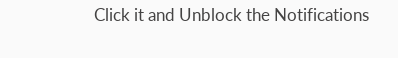Click it and Unblock the Notifications